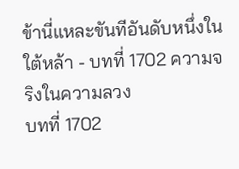ข้านี่แหละขันทีอันดับหนึ่งในใต้หล้า - บทที่ 1702 ความจริงในความลวง
บทที่ 1702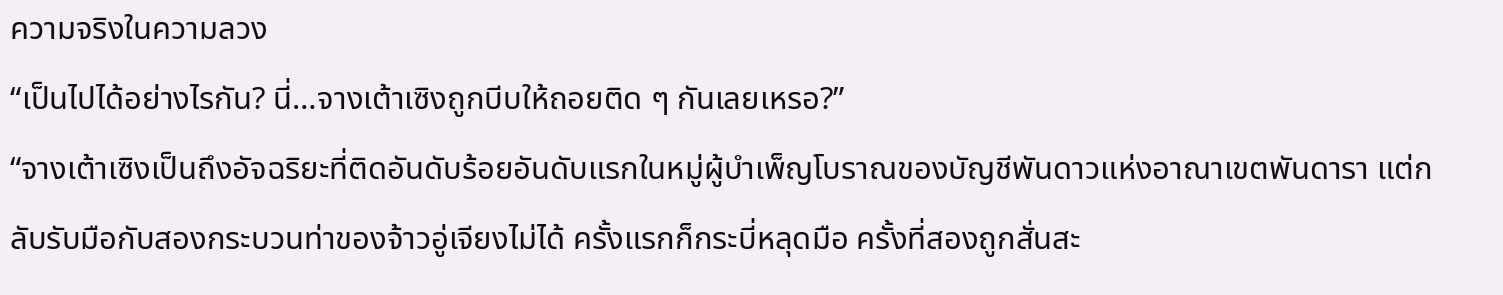ความจริงในความลวง
“เป็นไปได้อย่างไรกัน? นี่…จางเต้าเซิงถูกบีบให้ถอยติด ๆ กันเลยเหรอ?”
“จางเต้าเซิงเป็นถึงอัจฉริยะที่ติดอันดับร้อยอันดับแรกในหมู่ผู้บำเพ็ญโบราณของบัญชีพันดาวแห่งอาณาเขตพันดารา แต่กลับรับมือกับสองกระบวนท่าของจ้าวอู่เจียงไม่ได้ ครั้งแรกก็กระบี่หลุดมือ ครั้งที่สองถูกสั่นสะ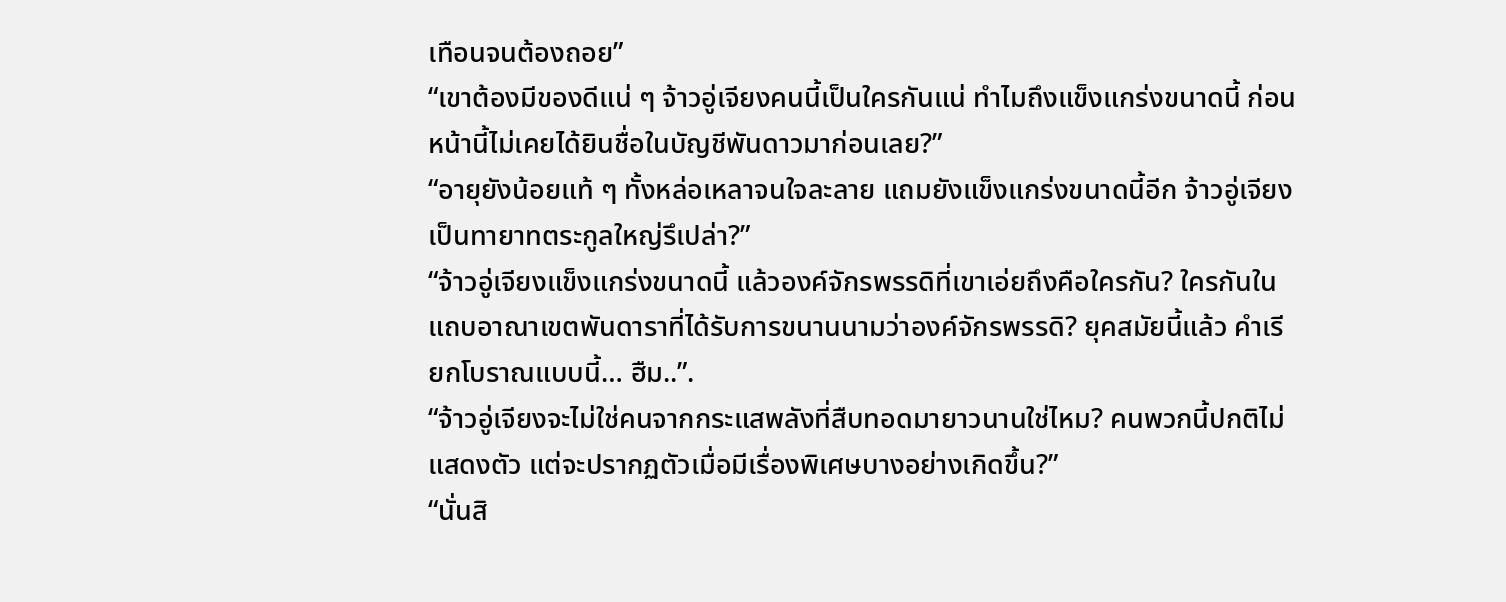เทือนจนต้องถอย”
“เขาต้องมีของดีแน่ ๆ จ้าวอู่เจียงคนนี้เป็นใครกันแน่ ทำไมถึงแข็งแกร่งขนาดนี้ ก่อนหน้านี้ไม่เคยได้ยินชื่อในบัญชีพันดาวมาก่อนเลย?”
“อายุยังน้อยแท้ ๆ ทั้งหล่อเหลาจนใจละลาย แถมยังแข็งแกร่งขนาดนี้อีก จ้าวอู่เจียงเป็นทายาทตระกูลใหญ่รึเปล่า?”
“จ้าวอู่เจียงแข็งแกร่งขนาดนี้ แล้วองค์จักรพรรดิที่เขาเอ่ยถึงคือใครกัน? ใครกันในแถบอาณาเขตพันดาราที่ได้รับการขนานนามว่าองค์จักรพรรดิ? ยุคสมัยนี้แล้ว คำเรียกโบราณแบบนี้… ฮืม..”.
“จ้าวอู่เจียงจะไม่ใช่คนจากกระแสพลังที่สืบทอดมายาวนานใช่ไหม? คนพวกนี้ปกติไม่แสดงตัว แต่จะปรากฏตัวเมื่อมีเรื่องพิเศษบางอย่างเกิดขึ้น?”
“นั่นสิ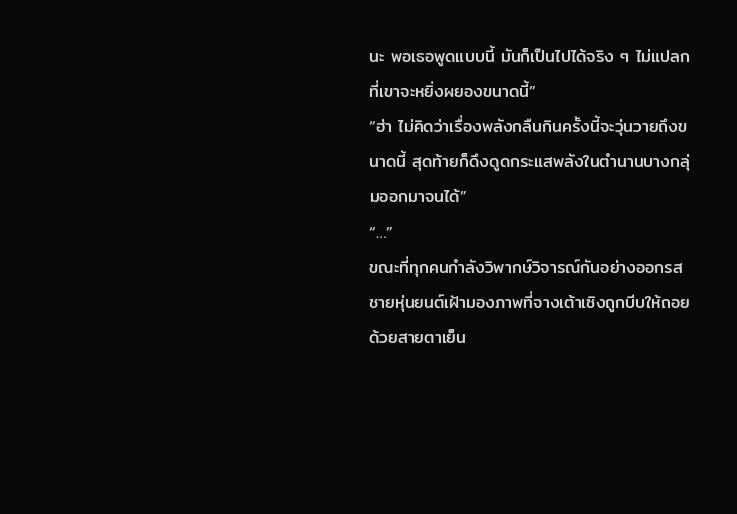นะ พอเธอพูดแบบนี้ มันก็เป็นไปได้จริง ๆ ไม่แปลกที่เขาจะหยิ่งผยองขนาดนี้”
“ฮ่า ไม่คิดว่าเรื่องพลังกลืนกินครั้งนี้จะวุ่นวายถึงขนาดนี้ สุดท้ายก็ดึงดูดกระแสพลังในตำนานบางกลุ่มออกมาจนได้”
“…”
ขณะที่ทุกคนกำลังวิพากษ์วิจารณ์กันอย่างออกรส ชายหุ่นยนต์เฝ้ามองภาพที่จางเต้าเซิงถูกบีบให้ถอยด้วยสายตาเย็น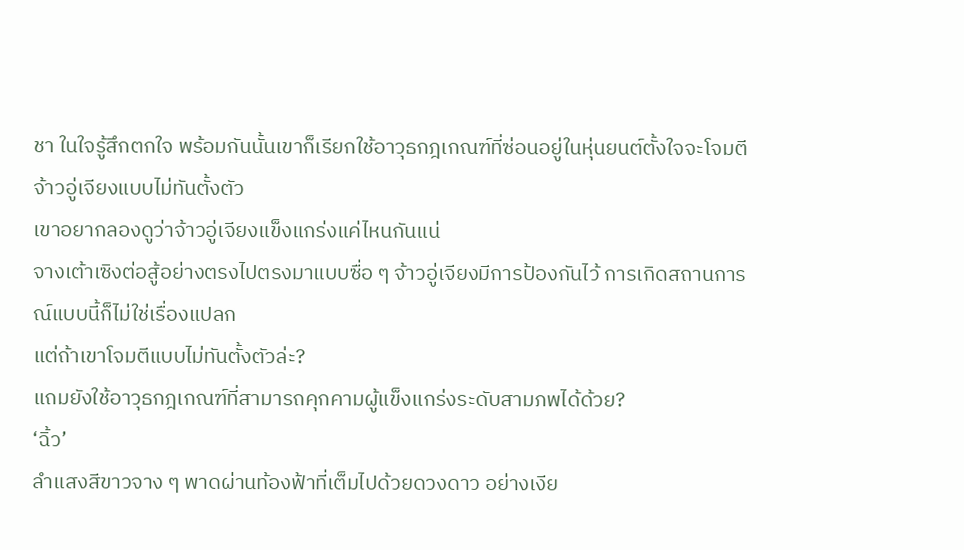ชา ในใจรู้สึกตกใจ พร้อมกันนั้นเขาก็เรียกใช้อาวุธกฎเกณฑ์ที่ซ่อนอยู่ในหุ่นยนต์ตั้งใจจะโจมตีจ้าวอู่เจียงแบบไม่ทันตั้งตัว
เขาอยากลองดูว่าจ้าวอู่เจียงแข็งแกร่งแค่ไหนกันแน่
จางเต้าเซิงต่อสู้อย่างตรงไปตรงมาแบบซื่อ ๆ จ้าวอู่เจียงมีการป้องกันไว้ การเกิดสถานการณ์แบบนี้ก็ไม่ใช่เรื่องแปลก
แต่ถ้าเขาโจมตีแบบไม่ทันตั้งตัวล่ะ?
แถมยังใช้อาวุธกฎเกณฑ์ที่สามารถคุกคามผู้แข็งแกร่งระดับสามภพได้ด้วย?
‘ฉิ้ว’
ลำแสงสีขาวจาง ๆ พาดผ่านท้องฟ้าที่เต็มไปด้วยดวงดาว อย่างเงีย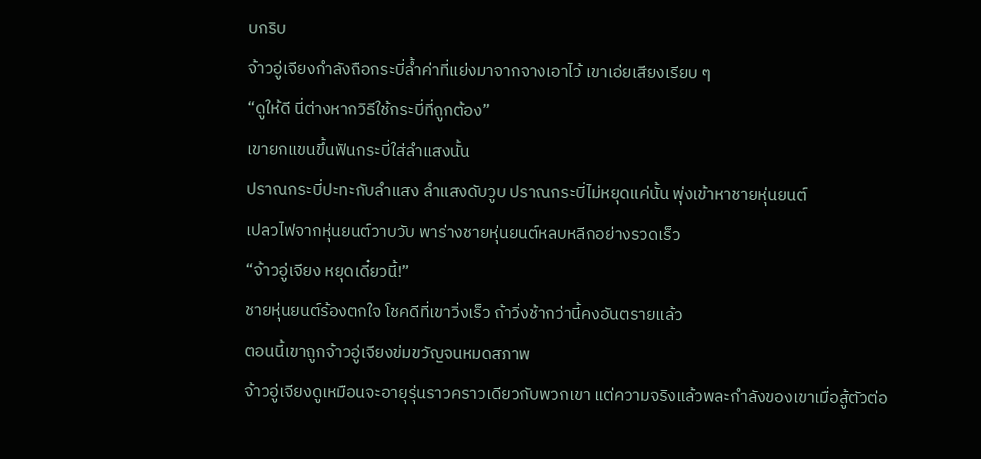บกริบ
จ้าวอู่เจียงกำลังถือกระบี่ล้ำค่าที่แย่งมาจากจางเอาไว้ เขาเอ่ยเสียงเรียบ ๆ
“ดูให้ดี นี่ต่างหากวิธีใช้กระบี่ที่ถูกต้อง”
เขายกแขนขึ้นฟันกระบี่ใส่ลำแสงนั้น
ปราณกระบี่ปะทะกับลำแสง ลำแสงดับวูบ ปราณกระบี่ไม่หยุดแค่นั้น พุ่งเข้าหาชายหุ่นยนต์
เปลวไฟจากหุ่นยนต์วาบวับ พาร่างชายหุ่นยนต์หลบหลีกอย่างรวดเร็ว
“จ้าวอู่เจียง หยุดเดี๋ยวนี้!”
ชายหุ่นยนต์ร้องตกใจ โชคดีที่เขาวิ่งเร็ว ถ้าวิ่งช้ากว่านี้คงอันตรายแล้ว
ตอนนี้เขาถูกจ้าวอู่เจียงข่มขวัญจนหมดสภาพ
จ้าวอู่เจียงดูเหมือนจะอายุรุ่นราวคราวเดียวกับพวกเขา แต่ความจริงแล้วพละกำลังของเขาเมื่อสู้ตัวต่อ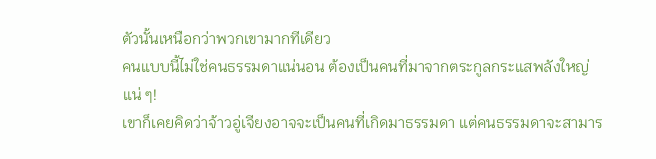ตัวนั้นเหนือกว่าพวกเขามากทีเดียว
คนแบบนี้ไม่ใช่คนธรรมดาแน่นอน ต้องเป็นคนที่มาจากตระกูลกระแสพลังใหญ่แน่ ๆ!
เขาก็เคยคิดว่าจ้าวอู่เจียงอาจจะเป็นคนที่เกิดมาธรรมดา แต่คนธรรมดาจะสามาร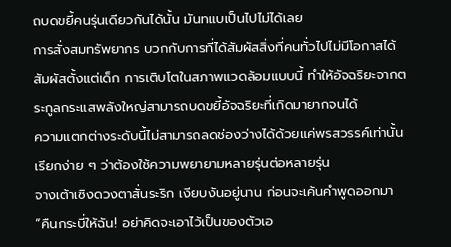ถบดขยี้คนรุ่นเดียวกันได้นั้น มันทแบเป็นไปไม่ได้เลย
การสั่งสมทรัพยากร บวกกับการที่ได้สัมผัสสิ่งที่คนทั่วไปไม่มีโอกาสได้สัมผัสตั้งแต่เด็ก การเติบโตในสภาพแวดล้อมแบบนี้ ทำให้อัจฉริยะจากตระกูลกระแสพลังใหญ่สามารถบดขยี้อัจฉริยะที่เกิดมายากจนได้
ความแตกต่างระดับนี้ไม่สามารถลดช่องว่างได้ด้วยแค่พรสวรรค์เท่านั้น เรียกง่าย ๆ ว่าต้องใช้ความพยายามหลายรุ่นต่อหลายรุ่น
จางเต้าเซิงดวงตาสั่นระริก เงียบงันอยู่นาน ก่อนจะเค้นคำพูดออกมา
“คืนกระบี่ให้ฉัน! อย่าคิดจะเอาไว้เป็นของตัวเอ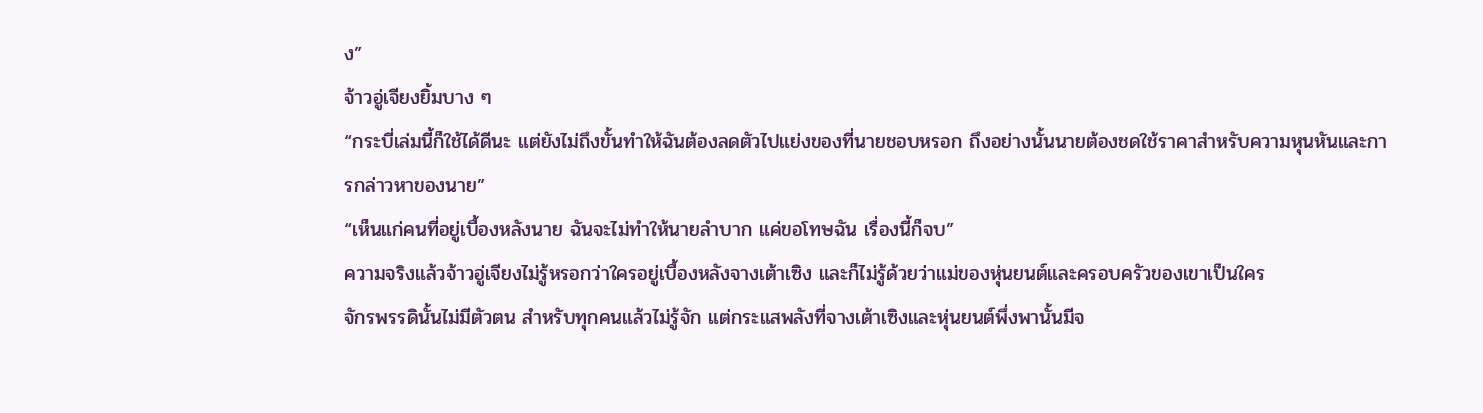ง”
จ้าวอู่เจียงยิ้มบาง ๆ
“กระบี่เล่มนี้ก็ใช้ได้ดีนะ แต่ยังไม่ถึงขั้นทำให้ฉันต้องลดตัวไปแย่งของที่นายชอบหรอก ถึงอย่างนั้นนายต้องชดใช้ราคาสำหรับความหุนหันและการกล่าวหาของนาย”
“เห็นแก่คนที่อยู่เบื้องหลังนาย ฉันจะไม่ทำให้นายลำบาก แค่ขอโทษฉัน เรื่องนี้ก็จบ”
ความจริงแล้วจ้าวอู่เจียงไม่รู้หรอกว่าใครอยู่เบื้องหลังจางเต้าเซิง และก็ไม่รู้ด้วยว่าแม่ของหุ่นยนต์และครอบครัวของเขาเป็นใคร
จักรพรรดินั้นไม่มีตัวตน สำหรับทุกคนแล้วไม่รู้จัก แต่กระแสพลังที่จางเต้าเซิงและหุ่นยนต์พึ่งพานั้นมีจ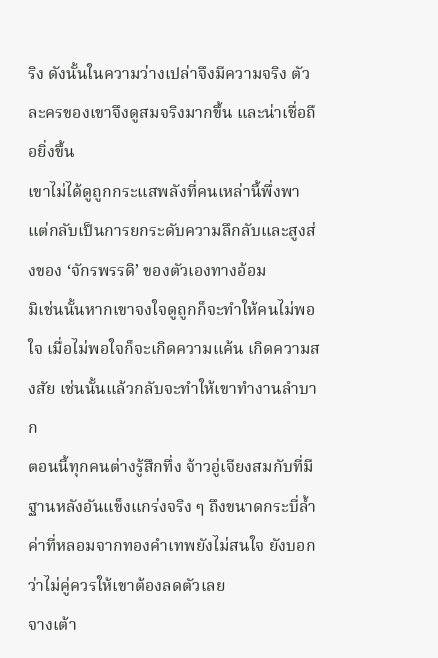ริง ดังนั้นในความว่างเปล่าจึงมีความจริง ตัวละครของเขาจึงดูสมจริงมากขึ้น และน่าเชื่อถือยิ่งขึ้น
เขาไม่ได้ดูถูกกระแสพลังที่คนเหล่านี้พึ่งพา แต่กลับเป็นการยกระดับความลึกลับและสูงส่งของ ‘จักรพรรดิ’ ของตัวเองทางอ้อม
มิเช่นนั้นหากเขาจงใจดูถูกก็จะทำให้คนไม่พอใจ เมื่อไม่พอใจก็จะเกิดความแค้น เกิดความสงสัย เช่นนั้นแล้วกลับจะทำให้เขาทำงานลำบาก
ตอนนี้ทุกคนต่างรู้สึกทึ่ง จ้าวอู่เจียงสมกับที่มีฐานหลังอันแข็งแกร่งจริง ๆ ถึงขนาดกระบี่ล้ำค่าที่หลอมจากทองคำเทพยังไม่สนใจ ยังบอกว่าไม่คู่ควรให้เขาต้องลดตัวเลย
จางเต้า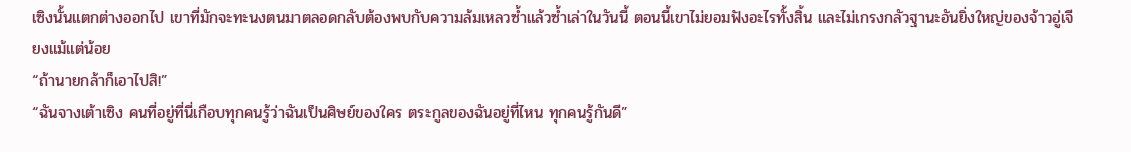เซิงนั้นแตกต่างออกไป เขาที่มักจะทะนงตนมาตลอดกลับต้องพบกับความล้มเหลวซ้ำแล้วซ้ำเล่าในวันนี้ ตอนนี้เขาไม่ยอมฟังอะไรทั้งสิ้น และไม่เกรงกลัวฐานะอันยิ่งใหญ่ของจ้าวอู่เจียงแม้แต่น้อย
“ถ้านายกล้าก็เอาไปสิ!”
“ฉันจางเต้าเซิง คนที่อยู่ที่นี่เกือบทุกคนรู้ว่าฉันเป็นศิษย์ของใคร ตระกูลของฉันอยู่ที่ไหน ทุกคนรู้กันดี”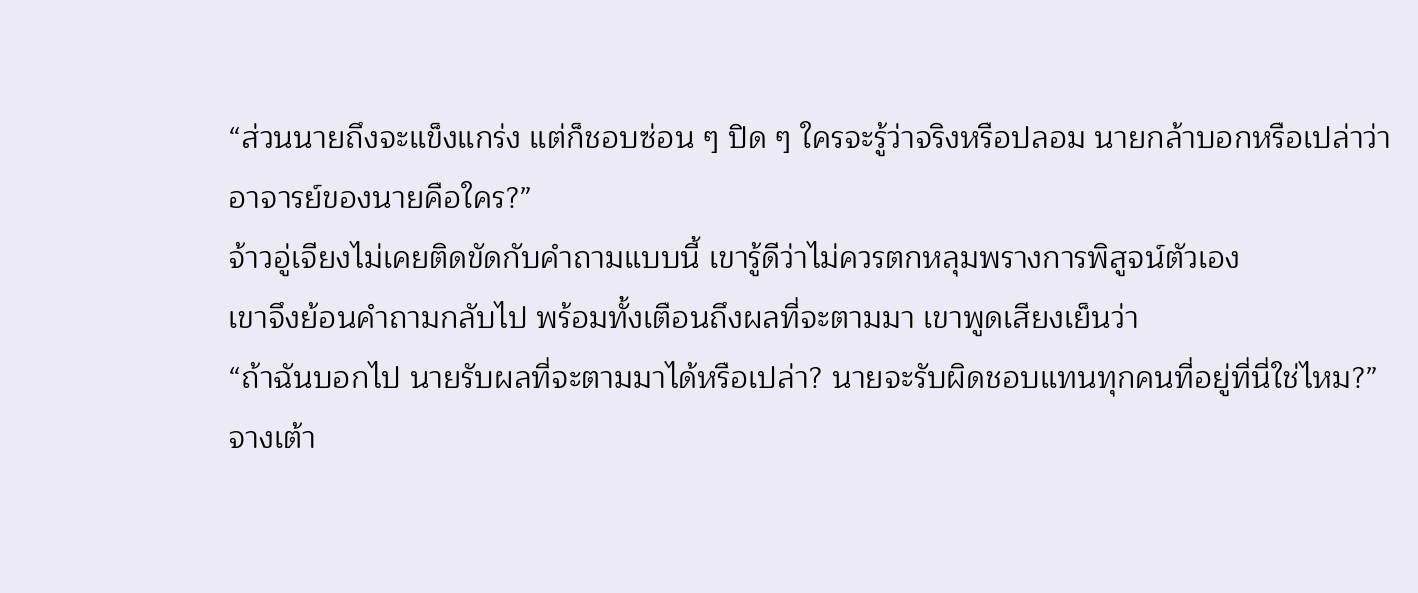“ส่วนนายถึงจะแข็งแกร่ง แต่ก็ชอบซ่อน ๆ ปิด ๆ ใครจะรู้ว่าจริงหรือปลอม นายกล้าบอกหรือเปล่าว่าอาจารย์ของนายคือใคร?”
จ้าวอู่เจียงไม่เคยติดขัดกับคำถามแบบนี้ เขารู้ดีว่าไม่ควรตกหลุมพรางการพิสูจน์ตัวเอง
เขาจึงย้อนคำถามกลับไป พร้อมทั้งเตือนถึงผลที่จะตามมา เขาพูดเสียงเย็นว่า
“ถ้าฉันบอกไป นายรับผลที่จะตามมาได้หรือเปล่า? นายจะรับผิดชอบแทนทุกคนที่อยู่ที่นี่ใช่ไหม?”
จางเต้า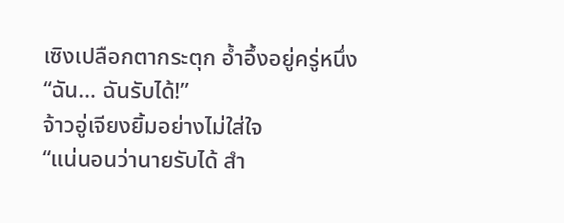เซิงเปลือกตากระตุก อ้ำอึ้งอยู่ครู่หนึ่ง
“ฉัน… ฉันรับได้!”
จ้าวอู่เจียงยิ้มอย่างไม่ใส่ใจ
“แน่นอนว่านายรับได้ สำ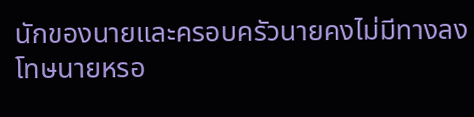นักของนายและครอบครัวนายคงไม่มีทางลงโทษนายหรอ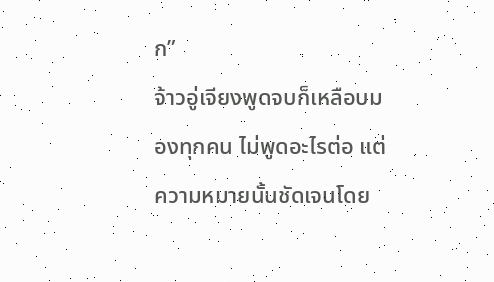ก”
จ้าวอู่เจียงพูดจบก็เหลือบมองทุกคน ไม่พูดอะไรต่อ แต่ความหมายนั้นชัดเจนโดย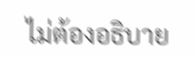ไม่ต้องอธิบาย